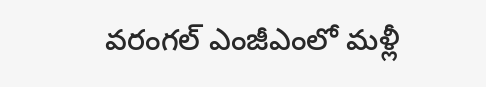వరంగల్ ఎంజీఎంలో మళ్లీ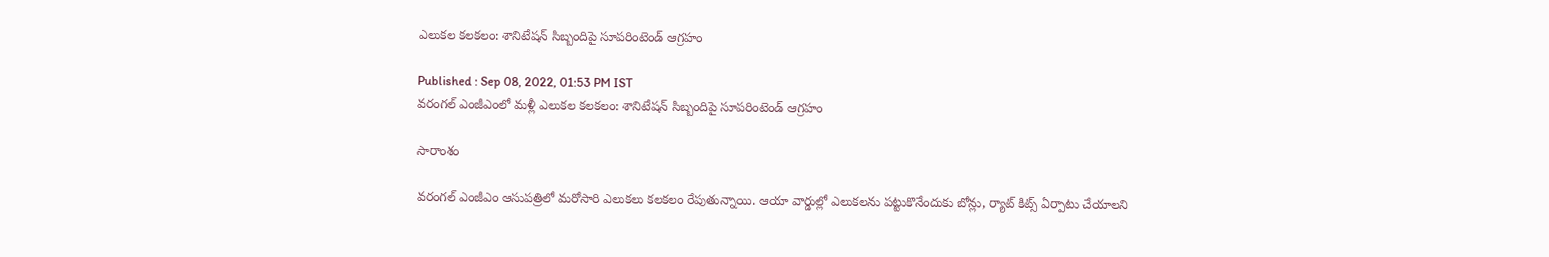ఎలుకల కలకలం: శానిటేషన్ సిబ్బందిపై సూపరింటెండ్ ఆగ్రహం

Published : Sep 08, 2022, 01:53 PM IST
వరంగల్ ఎంజీఎంలో మళ్లీ ఎలుకల కలకలం: శానిటేషన్ సిబ్బందిపై సూపరింటెండ్ ఆగ్రహం

సారాంశం

వరంగల్ ఎంజీఎం ఆసుపత్రిలో మరోసారి ఎలుకలు కలకలం రేపుతున్నాయి. ఆయా వార్డుల్లో ఎలుకలను పట్టుకొనేందుకు బోన్లు, ర్యాట్ కిట్స్ ఏర్పాటు చేయాలని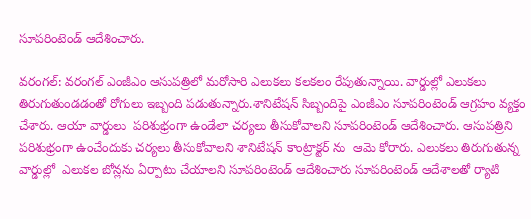సూపరింటెండ్ ఆదేశించారు.

వరంగల్: వరంగల్ ఎంజీఎం ఆసుపత్రిలో మరోసారి ఎలుకలు కలకలం రేపుతున్నాయి. వార్డుల్లో ఎలుకలు  తిరుగుతుండడంతో రోగులు ఇబ్బంది పడుతున్నారు.శానిటేషన్ సిబ్బందిపై ఎంజీఎం సూపరింటెండ్ ఆగ్రహం వ్యక్తం చేశారు. ఆయా వార్డులు  పరిశుభ్రంగా ఉండేలా చర్యలు తీసుకోవాలని సూపరింటెండ్ ఆదేశించారు. ఆసుపత్రిని పరిశుభ్రంగా ఉంచేందుకు చర్యలు తీసుకోవాలని శానిటేషన్ కాంట్రాక్టర్ ను  ఆమె కోరారు. ఎలుకలు తిరుగుతున్న వార్డుల్లో  ఎలుకల బోన్లను ఏర్పాటు చేయాలని సూపరింటెండ్ ఆదేశించారు సూపరింటెండ్ ఆదేశాలతో ర్యాటి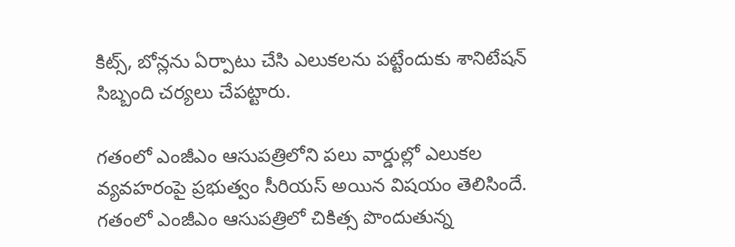కిట్స్, బోన్లను ఏర్పాటు చేసి ఎలుకలను పట్టేందుకు శానిటేషన్ సిబ్బంది చర్యలు చేపట్టారు.

గతంలో ఎంజీఎం ఆసుపత్రిలోని పలు వార్డుల్లో ఎలుకల వ్యవహరంపై ప్రభుత్వం సీరియస్ అయిన విషయం తెలిసిందే. గతంలో ఎంజీఎం ఆసుపత్రిలో చికిత్స పొందుతున్న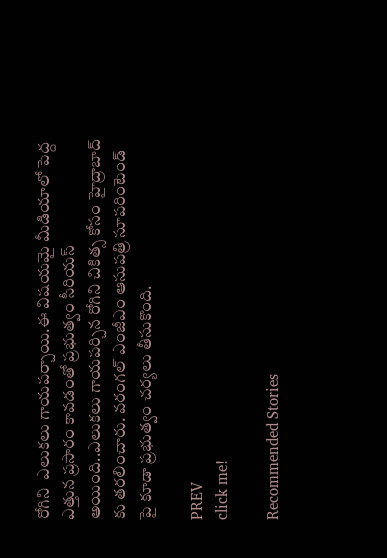రోగిని  ఎలుకలు గాయపర్చాయి.ఈ విషయమై మీడియాలో పెద్ద ఎత్తున ప్రసారం కావడంతో ప్రభుత్వం సీరియస్ అయింది..ఎలుకలు గాయపర్చిన రోగిని చికిత్స కోసం హైద్రాబాద్ కు తరలించారు. వరంగల్ ఎంజీఎం ఆసుపత్రి సూపరింటెండ్ పై కూడా ప్రభుత్వం చర్యలు తీసుకొంది.

PREV
click me!

Recommended Stories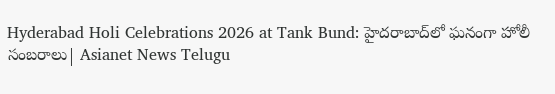Hyderabad Holi Celebrations 2026 at Tank Bund: హైదరాబాద్‌లో ఘనంగా హోలీ సంబరాలు| Asianet News Telugu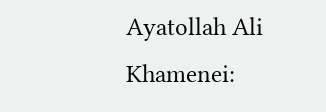Ayatollah Ali Khamenei: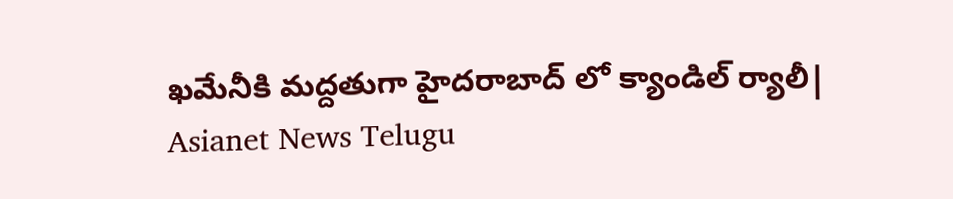ఖమేనీకి మద్దతుగా హైదరాబాద్ లో క్యాండిల్ ర్యాలీ| Asianet News Telugu